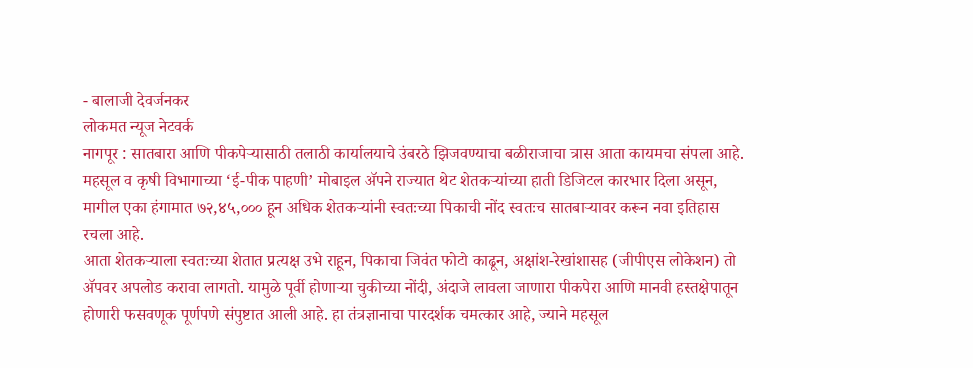- बालाजी देवर्जनकर
लोकमत न्यूज नेटवर्क
नागपूर : सातबारा आणि पीकपेऱ्यासाठी तलाठी कार्यालयाचे उंबरठे झिजवण्याचा बळीराजाचा त्रास आता कायमचा संपला आहे. महसूल व कृषी विभागाच्या ‘ई-पीक पाहणी’ मोबाइल ॲपने राज्यात थेट शेतकऱ्यांच्या हाती डिजिटल कारभार दिला असून, मागील एका हंगामात ७२,४५,००० हून अधिक शेतकऱ्यांनी स्वतःच्या पिकाची नोंद स्वतःच सातबाऱ्यावर करून नवा इतिहास रचला आहे.
आता शेतकऱ्याला स्वतःच्या शेतात प्रत्यक्ष उभे राहून, पिकाचा जिवंत फोटो काढून, अक्षांश-रेखांशासह (जीपीएस लोकेशन) तो ॲपवर अपलोड करावा लागतो. यामुळे पूर्वी होणाऱ्या चुकीच्या नोंदी, अंदाजे लावला जाणारा पीकपेरा आणि मानवी हस्तक्षेपातून होणारी फसवणूक पूर्णपणे संपुष्टात आली आहे. हा तंत्रज्ञानाचा पारदर्शक चमत्कार आहे, ज्याने महसूल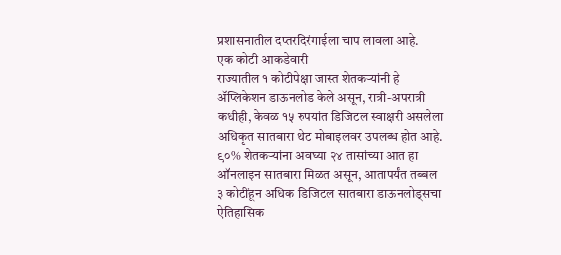प्रशासनातील दप्तरदिरंगाईला चाप लावला आहे.
एक कोटी आकडेवारी
राज्यातील १ कोटीपेक्षा जास्त शेतकऱ्यांनी हे ॲप्लिकेशन डाऊनलोड केले असून, रात्री-अपरात्री कधीही, केवळ १५ रुपयांत डिजिटल स्वाक्षरी असलेला अधिकृत सातबारा थेट मोबाइलवर उपलब्ध होत आहे.
९०% शेतकऱ्यांना अवघ्या २४ तासांच्या आत हा ऑनलाइन सातबारा मिळत असून, आतापर्यंत तब्बल ३ कोटींहून अधिक डिजिटल सातबारा डाऊनलोड्सचा ऐतिहासिक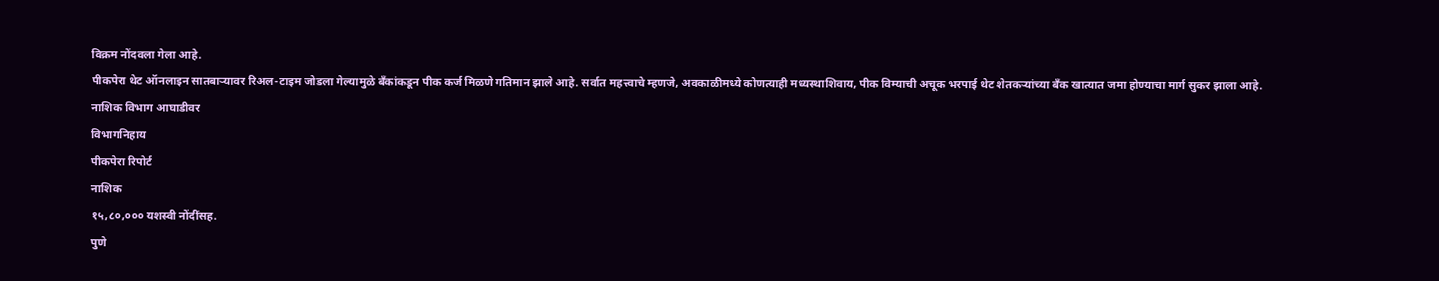विक्रम नोंदवला गेला आहे.
पीकपेरा थेट ऑनलाइन सातबाऱ्यावर रिअल-टाइम जोडला गेल्यामुळे बँकांकडून पीक कर्ज मिळणे गतिमान झाले आहे. सर्वात महत्त्वाचे म्हणजे, अवकाळीमध्ये कोणत्याही मध्यस्थाशिवाय, पीक विम्याची अचूक भरपाई थेट शेतकऱ्यांच्या बँक खात्यात जमा होण्याचा मार्ग सुकर झाला आहे.
नाशिक विभाग आघाडीवर
विभागनिहाय
पीकपेरा रिपोर्ट
नाशिक
१५,८०,००० यशस्वी नोंदींसह.
पुणे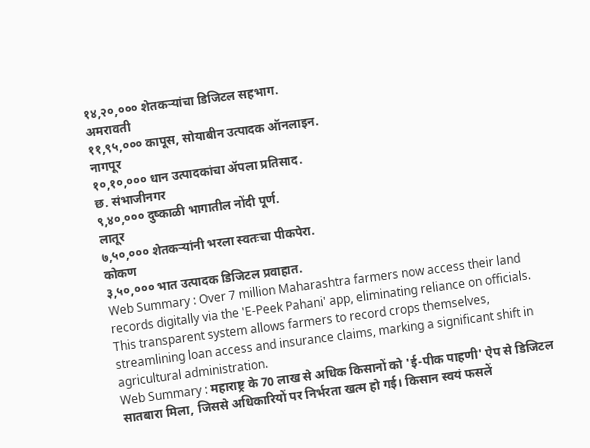१४,२०,००० शेतकऱ्यांचा डिजिटल सहभाग.
अमरावती
११,९५,००० कापूस, सोयाबीन उत्पादक ऑनलाइन.
नागपूर
१०,१०,००० धान उत्पादकांचा ॲपला प्रतिसाद.
छ. संभाजीनगर
९,४०,००० दुष्काळी भागातील नोंदी पूर्ण.
लातूर
७,५०,००० शेतकऱ्यांनी भरला स्वतःचा पीकपेरा.
कोकण
३,५०,००० भात उत्पादक डिजिटल प्रवाहात.
Web Summary : Over 7 million Maharashtra farmers now access their land records digitally via the 'E-Peek Pahani' app, eliminating reliance on officials. This transparent system allows farmers to record crops themselves, streamlining loan access and insurance claims, marking a significant shift in agricultural administration.
Web Summary : महाराष्ट्र के 70 लाख से अधिक किसानों को 'ई-पीक पाहणी' ऐप से डिजिटल सातबारा मिला, जिससे अधिकारियों पर निर्भरता खत्म हो गई। किसान स्वयं फसलें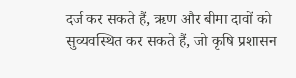दर्ज कर सकते हैं, ऋण और बीमा दावों को सुव्यवस्थित कर सकते हैं, जो कृषि प्रशासन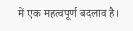में एक महत्वपूर्ण बदलाव है।